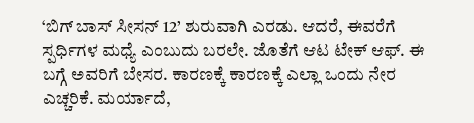‘ಬಿಗ್ ಬಾಸ್ ಸೀಸನ್ 12’ ಶುರುವಾಗಿ ಎರಡು. ಆದರೆ, ಈವರೆಗೆ ಸ್ಪರ್ಧಿಗಳ ಮಧ್ಯೆ ಎಂಬುದು ಬರಲೇ. ಜೊತೆಗೆ ಆಟ ಟೇಕ್ ಆಫ್. ಈ ಬಗ್ಗೆ ಅವರಿಗೆ ಬೇಸರ. ಕಾರಣಕ್ಕೆ ಕಾರಣಕ್ಕೆ ಎಲ್ಲಾ ಒಂದು ನೇರ ಎಚ್ಚರಿಕೆ. ಮರ್ಯಾದೆ,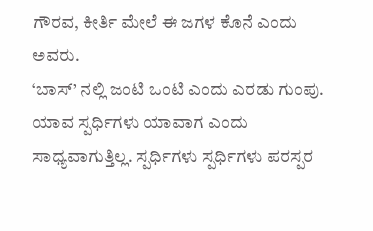ಗೌರವ, ಕೀರ್ತಿ ಮೇಲೆ ಈ ಜಗಳ ಕೊನೆ ಎಂದು ಅವರು.
‘ಬಾಸ್’ ನಲ್ಲಿ ಜಂಟಿ ಒಂಟಿ ಎಂದು ಎರಡು ಗುಂಪು. ಯಾವ ಸ್ಪರ್ಧಿಗಳು ಯಾವಾಗ ಎಂದು ಸಾಧ್ಯವಾಗುತ್ತಿಲ್ಲ. ಸ್ಪರ್ಧಿಗಳು ಸ್ಪರ್ಧಿಗಳು ಪರಸ್ಪರ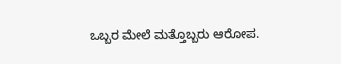ಒಬ್ಬರ ಮೇಲೆ ಮತ್ತೊಬ್ಬರು ಆರೋಪ.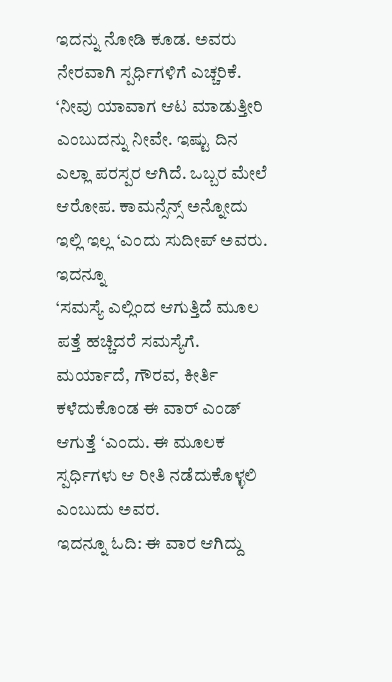ಇದನ್ನು ನೋಡಿ ಕೂಡ. ಅವರು ನೇರವಾಗಿ ಸ್ಪರ್ಧಿಗಳಿಗೆ ಎಚ್ಚರಿಕೆ.
‘ನೀವು ಯಾವಾಗ ಆಟ ಮಾಡುತ್ತೀರಿ ಎಂಬುದನ್ನು ನೀವೇ. ಇಷ್ಟು ದಿನ ಎಲ್ಲಾ ಪರಸ್ಪರ ಆಗಿದೆ. ಒಬ್ಬರ ಮೇಲೆ ಆರೋಪ. ಕಾಮನ್ಸೆನ್ಸ್ ಅನ್ನೋದು ಇಲ್ಲಿ ಇಲ್ಲ ‘ಎಂದು ಸುದೀಪ್ ಅವರು.
ಇದನ್ನೂ
‘ಸಮಸ್ಯೆ ಎಲ್ಲಿಂದ ಆಗುತ್ತಿದೆ ಮೂಲ ಪತ್ತೆ ಹಚ್ಚಿದರೆ ಸಮಸ್ಯೆಗೆ. ಮರ್ಯಾದೆ, ಗೌರವ, ಕೀರ್ತಿ ಕಳೆದುಕೊಂಡ ಈ ವಾರ್ ಎಂಡ್ ಆಗುತ್ತೆ ‘ಎಂದು. ಈ ಮೂಲಕ ಸ್ಪರ್ಧಿಗಳು ಆ ರೀತಿ ನಡೆದುಕೊಳ್ಳಲಿ ಎಂಬುದು ಅವರ.
ಇದನ್ನೂ ಓದಿ: ಈ ವಾರ ಆಗಿದ್ದು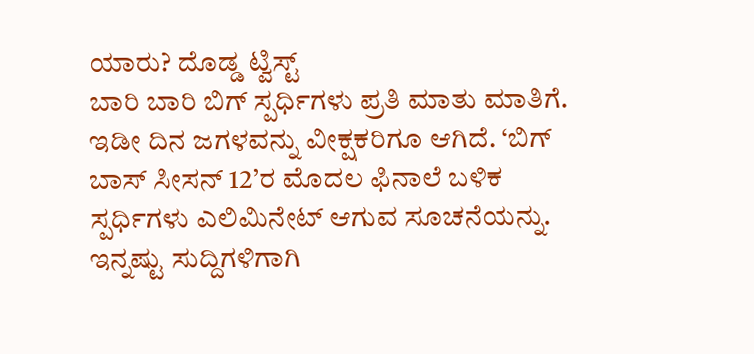ಯಾರು? ದೊಡ್ಡ ಟ್ವಿಸ್ಟ್
ಬಾರಿ ಬಾರಿ ಬಿಗ್ ಸ್ಪರ್ಧಿಗಳು ಪ್ರತಿ ಮಾತು ಮಾತಿಗೆ. ಇಡೀ ದಿನ ಜಗಳವನ್ನು ವೀಕ್ಷಕರಿಗೂ ಆಗಿದೆ. ‘ಬಿಗ್ ಬಾಸ್ ಸೀಸನ್ 12’ರ ಮೊದಲ ಫಿನಾಲೆ ಬಳಿಕ ಸ್ಪರ್ಧಿಗಳು ಎಲಿಮಿನೇಟ್ ಆಗುವ ಸೂಚನೆಯನ್ನು.
ಇನ್ನಷ್ಟು ಸುದ್ದಿಗಳಿಗಾಗಿ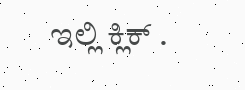ಇಲ್ಲಿ ಕ್ಲಿಕ್ .